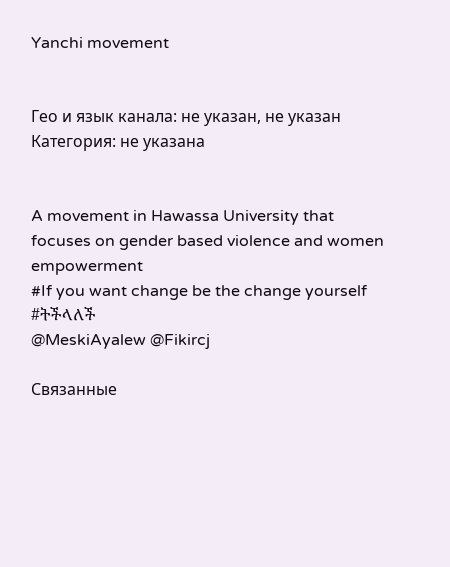Yanchi movement


Гео и язык канала: не указан, не указан
Категория: не указана


A movement in Hawassa University that focuses on gender based violence and women empowerment
#If you want change be the change yourself
#ትችላለች
@MeskiAyalew @Fikircj

Связанные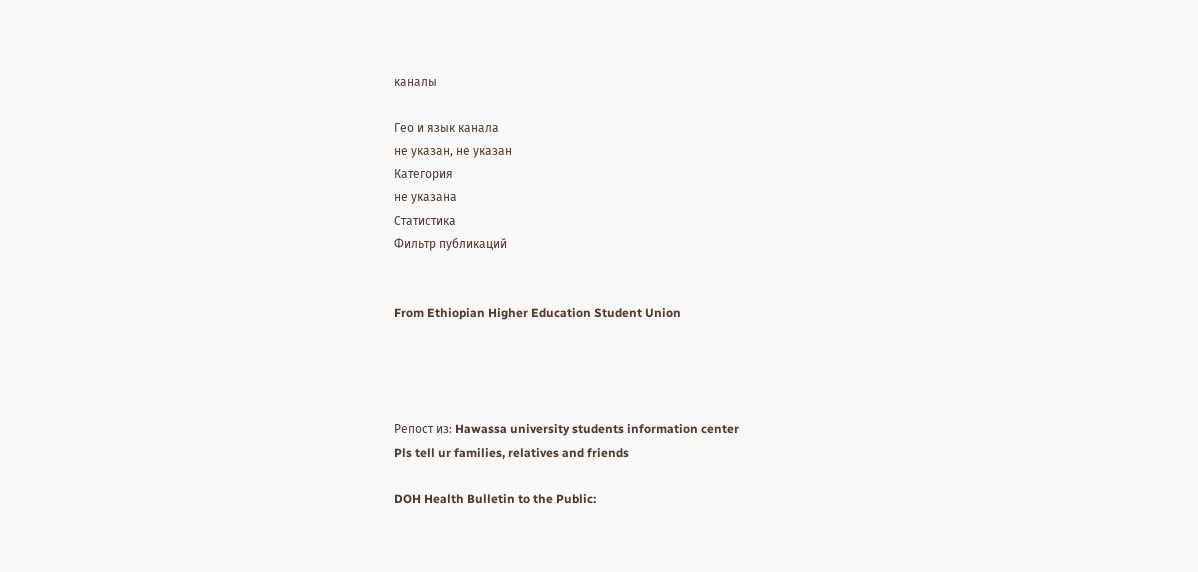каналы

Гео и язык канала
не указан, не указан
Категория
не указана
Статистика
Фильтр публикаций


From Ethiopian Higher Education Student Union




Репост из: Hawassa university students information center
Pls tell ur families, relatives and friends

DOH Health Bulletin to the Public: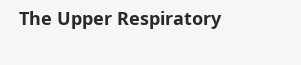The Upper Respiratory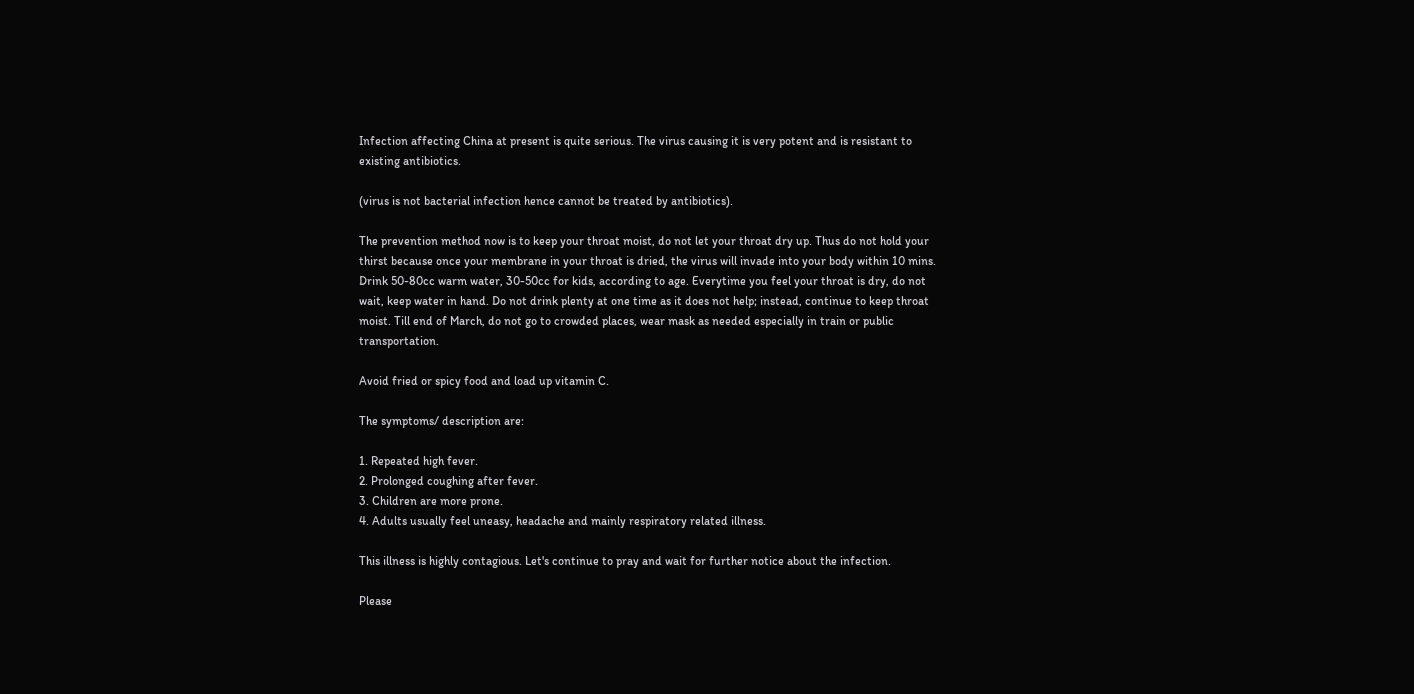Infection affecting China at present is quite serious. The virus causing it is very potent and is resistant to existing antibiotics.

(virus is not bacterial infection hence cannot be treated by antibiotics).

The prevention method now is to keep your throat moist, do not let your throat dry up. Thus do not hold your thirst because once your membrane in your throat is dried, the virus will invade into your body within 10 mins. Drink 50-80cc warm water, 30-50cc for kids, according to age. Everytime you feel your throat is dry, do not wait, keep water in hand. Do not drink plenty at one time as it does not help; instead, continue to keep throat moist. Till end of March, do not go to crowded places, wear mask as needed especially in train or public transportation.

Avoid fried or spicy food and load up vitamin C.

The symptoms/ description are:

1. Repeated high fever.
2. Prolonged coughing after fever.
3. Children are more prone.
4. Adults usually feel uneasy, headache and mainly respiratory related illness.

This illness is highly contagious. Let's continue to pray and wait for further notice about the infection.

Please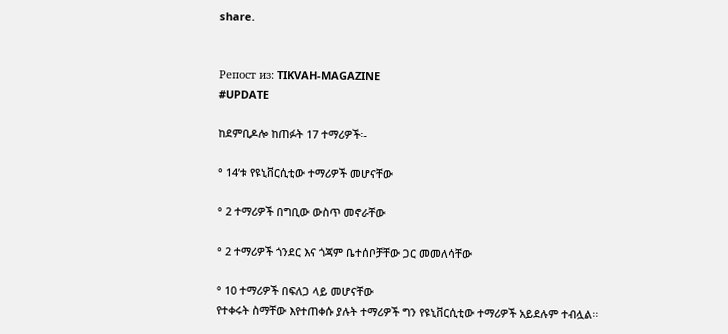share.


Репост из: TIKVAH-MAGAZINE
#UPDATE

ከደምቢዶሎ ከጠፉት 17 ተማሪዎች፡-

° 14’ቱ የዩኒቨርሲቲው ተማሪዎች መሆናቸው

° 2 ተማሪዎች በግቢው ውስጥ መኖራቸው

° 2 ተማሪዎች ጎንደር እና ጎጃም ቤተሰቦቻቸው ጋር መመለሳቸው

° 10 ተማሪዎች በፍለጋ ላይ መሆናቸው
የተቀሩት ስማቸው እየተጠቀሱ ያሉት ተማሪዎች ግን የዩኒቨርሲቲው ተማሪዎች አይደሉም ተብሏል፡፡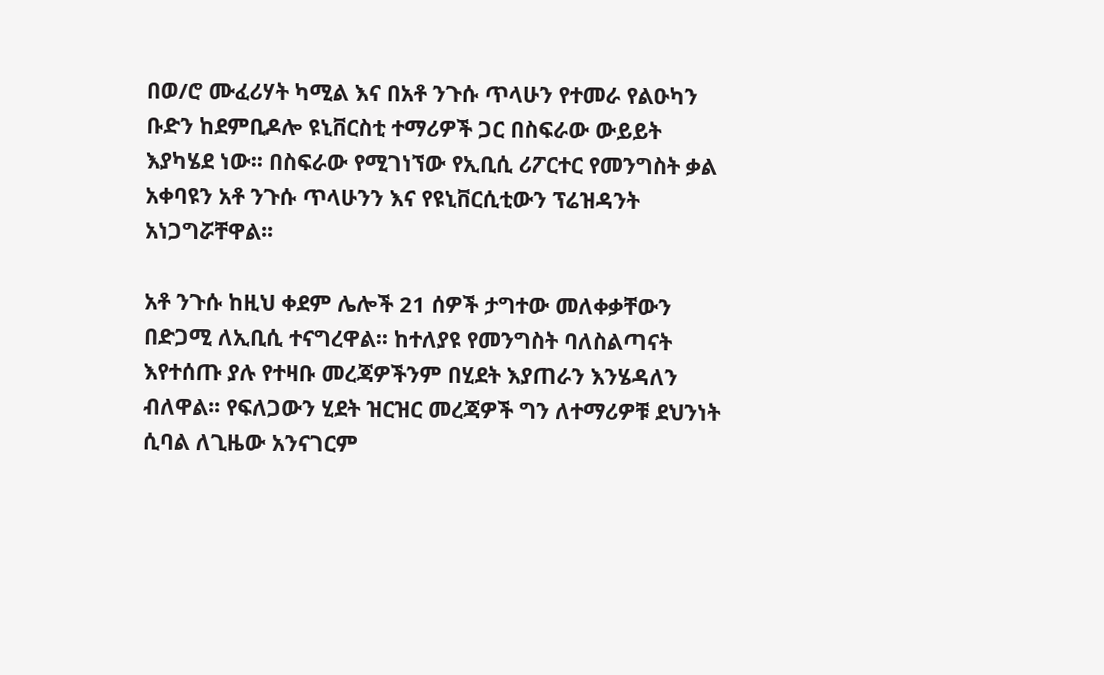በወ/ሮ ሙፈሪሃት ካሚል እና በአቶ ንጉሱ ጥላሁን የተመራ የልዑካን ቡድን ከደምቢዶሎ ዩኒቨርስቲ ተማሪዎች ጋር በስፍራው ውይይት እያካሄደ ነው፡፡ በስፍራው የሚገነኘው የኢቢሲ ሪፖርተር የመንግስት ቃል አቀባዩን አቶ ንጉሱ ጥላሁንን እና የዩኒቨርሲቲውን ፕሬዝዳንት አነጋግሯቸዋል፡፡

አቶ ንጉሱ ከዚህ ቀደም ሌሎች 21 ሰዎች ታግተው መለቀቃቸውን በድጋሚ ለኢቢሲ ተናግረዋል፡፡ ከተለያዩ የመንግስት ባለስልጣናት እየተሰጡ ያሉ የተዛቡ መረጃዎችንም በሂደት እያጠራን እንሄዳለን ብለዋል፡፡ የፍለጋውን ሂደት ዝርዝር መረጃዎች ግን ለተማሪዎቹ ደህንነት ሲባል ለጊዜው አንናገርም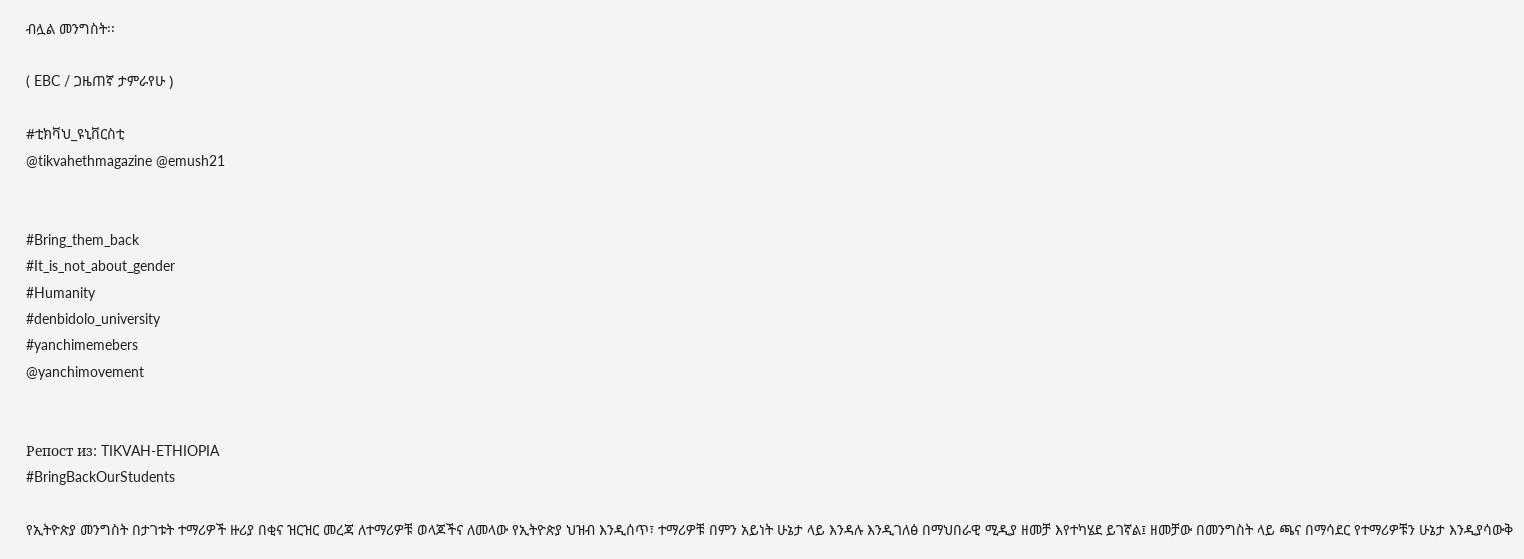ብሏል መንግስት፡፡

( EBC / ጋዜጠኛ ታምራየሁ )

#ቲክቫህ_ዩኒቨርስቲ
@tikvahethmagazine @emush21


#Bring_them_back
#It_is_not_about_gender
#Humanity
#denbidolo_university
#yanchimemebers
@yanchimovement


Репост из: TIKVAH-ETHIOPIA
#BringBackOurStudents

የኢትዮጵያ መንግስት በታገቱት ተማሪዎች ዙሪያ በቂና ዝርዝር መረጃ ለተማሪዎቹ ወላጆችና ለመላው የኢትዮጵያ ህዝብ እንዲሰጥ፣ ተማሪዎቹ በምን አይነት ሁኔታ ላይ እንዳሉ እንዲገለፅ በማህበራዊ ሚዲያ ዘመቻ እየተካሄደ ይገኛል፤ ዘመቻው በመንግስት ላይ ጫና በማሳደር የተማሪዎቹን ሁኔታ እንዲያሳውቅ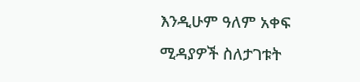እንዲሁም ዓለም አቀፍ ሚዳያዎች ስለታገቱት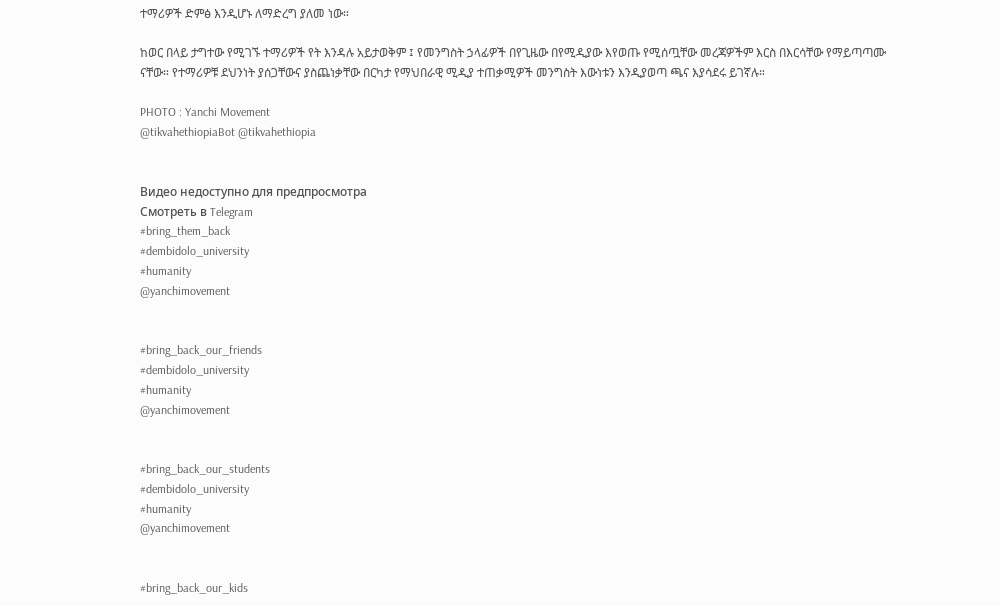ተማሪዎች ድምፅ እንዲሆኑ ለማድረግ ያለመ ነው።

ከወር በላይ ታግተው የሚገኙ ተማሪዎች የት እንዳሉ አይታወቅም ፤ የመንግስት ኃላፊዎች በየጊዜው በየሚዲያው እየወጡ የሚሰጧቸው መረጃዎችም እርስ በእርሳቸው የማይጣጣሙ ናቸው። የተማሪዎቹ ደህንነት ያሰጋቸውና ያስጨነቃቸው በርካታ የማህበራዊ ሚዲያ ተጠቃሚዎች መንግስት እውነቱን እንዲያወጣ ጫና እያሳደሩ ይገኛሉ።

PHOTO : Yanchi Movement
@tikvahethiopiaBot @tikvahethiopia


Видео недоступно для предпросмотра
Смотреть в Telegram
#bring_them_back
#dembidolo_university
#humanity
@yanchimovement


#bring_back_our_friends
#dembidolo_university
#humanity
@yanchimovement


#bring_back_our_students
#dembidolo_university
#humanity
@yanchimovement


#bring_back_our_kids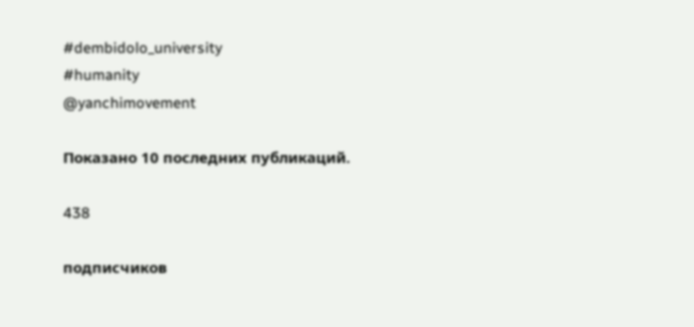#dembidolo_university
#humanity
@yanchimovement

Показано 10 последних публикаций.

438

подписчиков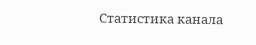Статистика канала